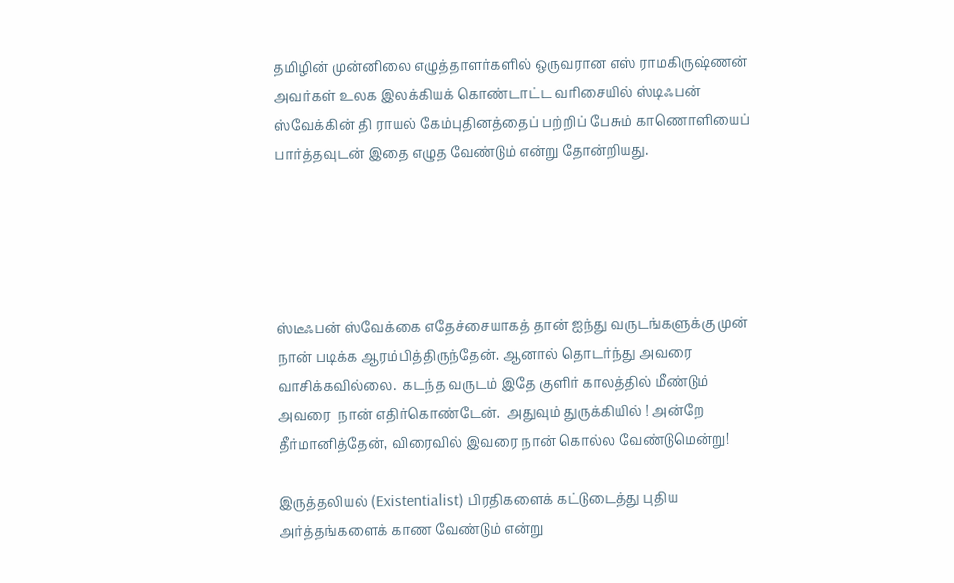தமிழின் முன்னிலை எழுத்தாளர்களில் ஒருவரான எஸ் ராமகிருஷ்ணன் அவர்கள் உலக இலக்கியக் கொண்டாட்ட வரிசையில் ஸ்டிஃபன் ஸ்வேக்கின் தி ராயல் கேம்புதினத்தைப் பற்றிப் பேசும் காணொளியைப் பார்த்தவுடன் இதை எழுத வேண்டும் என்று தோன்றியது.





ஸ்டீஃபன் ஸ்வேக்கை எதேச்சையாகத் தான் ஐந்து வருடங்களுக்கு முன் நான் படிக்க ஆரம்பித்திருந்தேன். ஆனால் தொடர்ந்து அவரை  வாசிக்கவில்லை.  கடந்த வருடம் இதே குளிர் காலத்தில் மீண்டும் அவரை  நான் எதிர்கொண்டேன்.  அதுவும் துருக்கியில் ! அன்றே தீர்மானித்தேன், விரைவில் இவரை நான் கொல்ல வேண்டுமென்று!

இருத்தலியல் (Existentialist) பிரதிகளைக் கட்டுடைத்து புதிய அர்த்தங்களைக் காண வேண்டும் என்று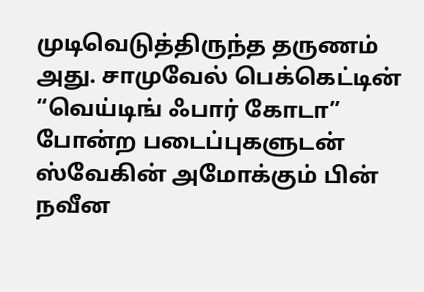முடிவெடுத்திருந்த தருணம் அது. சாமுவேல் பெக்கெட்டின் “வெய்டிங் ஃபார் கோடா” போன்ற படைப்புகளுடன் ஸ்வேகின் அமோக்கும் பின் நவீன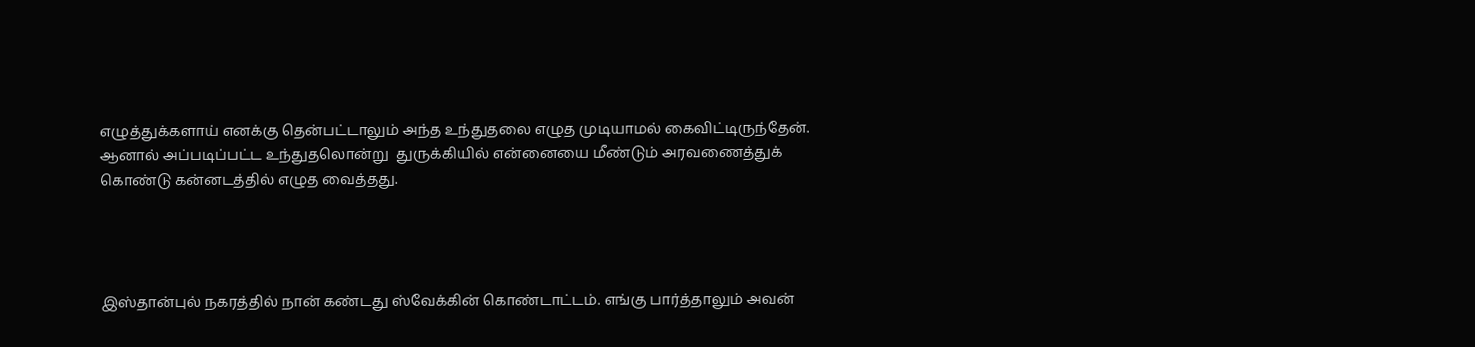எழுத்துக்களாய் எனக்கு தென்பட்டாலும் அந்த உந்துதலை எழுத முடியாமல் கைவிட்டிருந்தேன். ஆனால் அப்படிப்பட்ட உந்துதலொன்று  துருக்கியில் என்னையை மீண்டும் அரவணைத்துக் கொண்டு கன்னடத்தில் எழுத வைத்தது.




இஸ்தான்புல் நகரத்தில் நான் கண்டது ஸ்வேக்கின் கொண்டாட்டம். எங்கு பார்த்தாலும் அவன்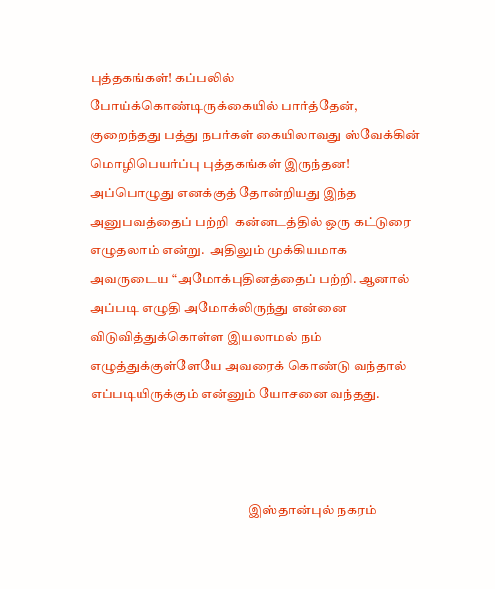புத்தகங்கள்! கப்பலில் போய்க்கொண்டிருக்கையில் பார்த்தேன், குறைந்தது பத்து நபர்கள் கையிலாவது ஸ்வேக்கின் மொழிபெயர்ப்பு புத்தகங்கள் இருந்தன! அப்பொழுது எனக்குத் தோன்றியது இந்த அனுபவத்தைப் பற்றி  கன்னடத்தில் ஒரு கட்டுரை எழுதலாம் என்று.  அதிலும் முக்கியமாக அவருடைய “அமோக்புதினத்தைப் பற்றி. ஆனால் அப்படி எழுதி அமோக்லிருந்து என்னை விடுவித்துக்கொள்ள இயலாமல் நம் எழுத்துக்குள்ளேயே அவரைக் கொண்டு வந்தால் எப்படியிருக்கும் என்னும் யோசனை வந்தது.



                                                            இஸ்தான்புல் நகரம்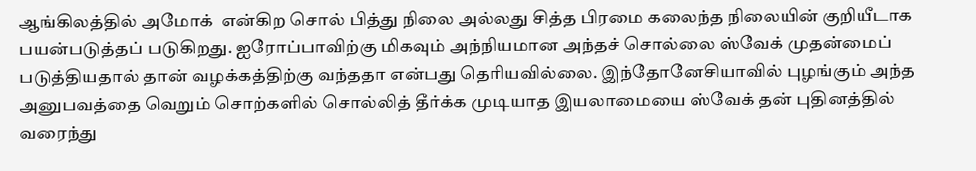ஆங்கிலத்தில் அமோக்  என்கிற சொல் பித்து நிலை அல்லது சித்த பிரமை கலைந்த நிலையின் குறியீடாக பயன்படுத்தப் படுகிறது. ஐரோப்பாவிற்கு மிகவும் அந்நியமான அந்தச் சொல்லை ஸ்வேக் முதன்மைப் படுத்தியதால் தான் வழக்கத்திற்கு வந்ததா என்பது தெரியவில்லை. இந்தோனேசியாவில் புழங்கும் அந்த அனுபவத்தை வெறும் சொற்களில் சொல்லித் தீர்க்க முடியாத இயலாமையை ஸ்வேக் தன் புதினத்தில் வரைந்து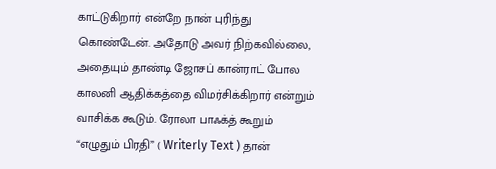காட்டுகிறார் என்றே நான் புரிந்து கொண்டேன். அதோடு அவர் நிற்கவில்லை, அதையும் தாண்டி ஜோசப் கான்ராட் போல காலனி ஆதிக்கத்தை விமர்சிக்கிறார் என்றும் வாசிக்க கூடும். ரோலா பாஃக்த் கூறும் “எழுதும் பிரதி” ( Writerly Text ) தான்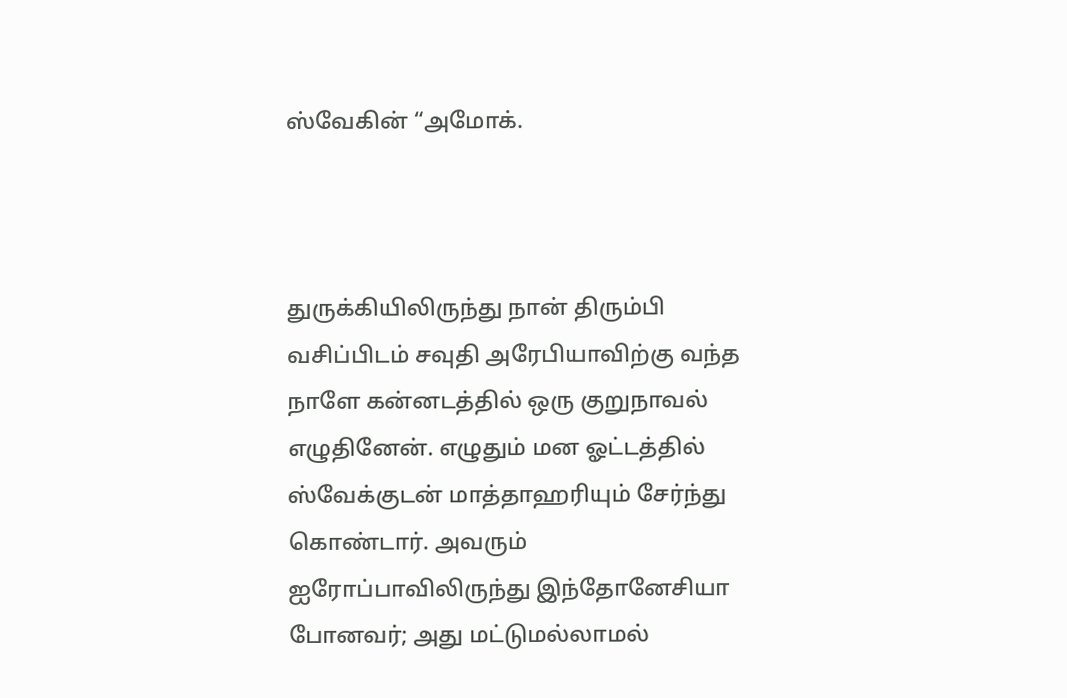ஸ்வேகின் “அமோக்.



துருக்கியிலிருந்து நான் திரும்பி வசிப்பிடம் சவுதி அரேபியாவிற்கு வந்த நாளே கன்னடத்தில் ஒரு குறுநாவல் எழுதினேன். எழுதும் மன ஓட்டத்தில் ஸ்வேக்குடன் மாத்தாஹரியும் சேர்ந்து கொண்டார். அவரும் ஐரோப்பாவிலிருந்து இந்தோனேசியா போனவர்; அது மட்டுமல்லாமல்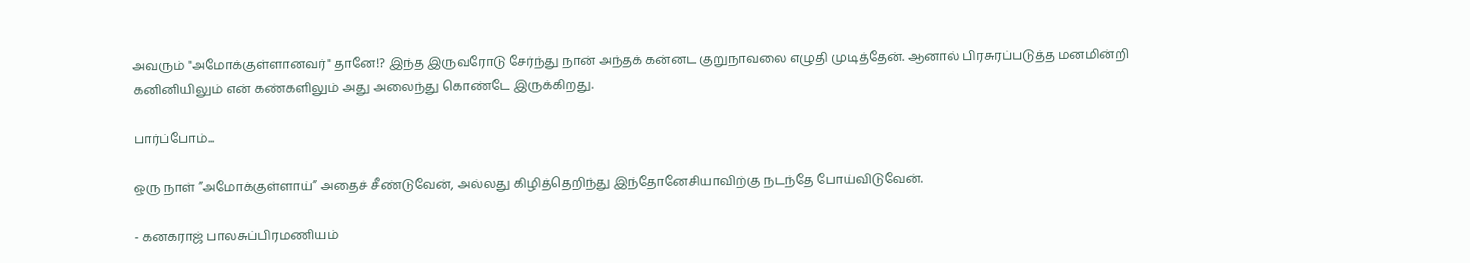அவரும் "அமோக்குள்ளானவர்" தானே!? இந்த இருவரோடு சேர்ந்து நான் அந்தக் கன்னட குறுநாவலை எழுதி முடித்தேன். ஆனால் பிரசுரப்படுத்த மனமின்றி கனினியிலும் என் கண்களிலும் அது அலைந்து கொண்டே இருக்கிறது.

பார்ப்போம்...

ஒரு நாள் ”அமோக்குள்ளாய்” அதைச் சீண்டுவேன், அல்லது கிழித்தெறிந்து இந்தோனேசியாவிற்கு நடந்தே போய்விடுவேன்.

- கனகராஜ் பாலசுப்பிரமணியம்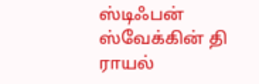ஸ்டிஃபன் ஸ்வேக்கின் தி ராயல்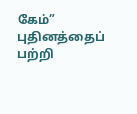கேம்” புதினத்தைப் பற்றி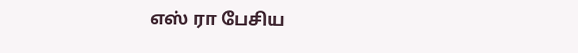எஸ் ரா பேசிய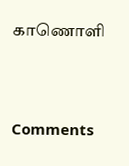காணொளி





Comments